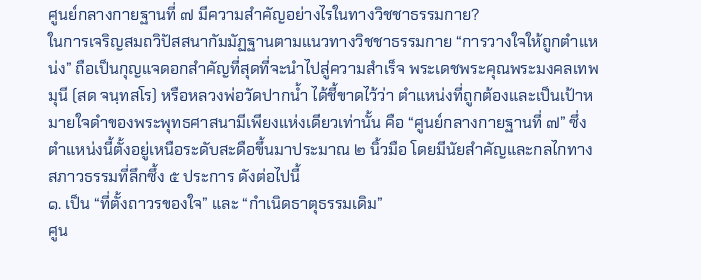ศูนย์กลางกายฐานที่ ๗ มีความสำคัญอย่างไรในทางวิชชาธรรมกาย?
ในการเจริญสมถวิปัสสนากัมมัฏฐานตามแนวทางวิชชาธรรมกาย “การวางใจให้ถูกตำแหน่ง” ถือเป็นกุญแจดอกสำคัญที่สุดที่จะนำไปสู่ความสำเร็จ พระเดชพระคุณพระมงคลเทพมุนี (สด จนฺทสโร) หรือหลวงพ่อวัดปากน้ำ ได้ชี้ขาดไว้ว่า ตำแหน่งที่ถูกต้องและเป็นเป้าหมายใจดำของพระพุทธศาสนามีเพียงแห่งเดียวเท่านั้น คือ “ศูนย์กลางกายฐานที่ ๗” ซึ่งตำแหน่งนี้ตั้งอยู่เหนือระดับสะดือขึ้นมาประมาณ ๒ นิ้วมือ โดยมีนัยสำคัญและกลไกทางสภาวธรรมที่ลึกซึ้ง ๕ ประการ ดังต่อไปนี้
๑. เป็น “ที่ตั้งถาวรของใจ” และ “กำเนิดธาตุธรรมเดิม”
ศูน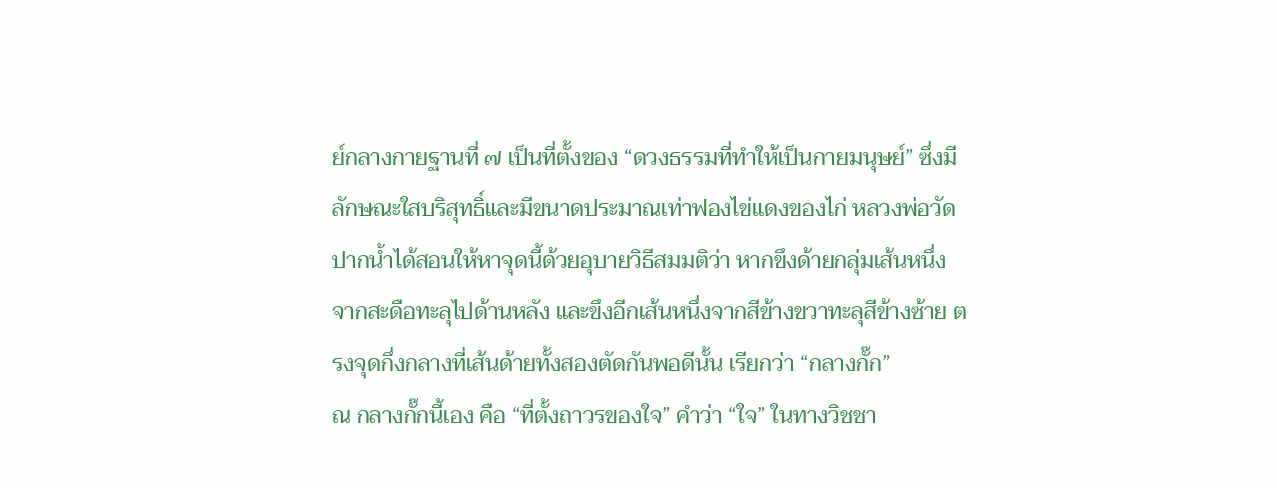ย์กลางกายฐานที่ ๗ เป็นที่ตั้งของ “ดวงธรรมที่ทำให้เป็นกายมนุษย์” ซึ่งมีลักษณะใสบริสุทธิ์และมีขนาดประมาณเท่าฟองไข่แดงของไก่ หลวงพ่อวัดปากน้ำได้สอนให้หาจุดนี้ด้วยอุบายวิธีสมมติว่า หากขึงด้ายกลุ่มเส้นหนึ่งจากสะดือทะลุไปด้านหลัง และขึงอีกเส้นหนึ่งจากสีข้างขวาทะลุสีข้างซ้าย ตรงจุดกึ่งกลางที่เส้นด้ายทั้งสองตัดกันพอดีนั้น เรียกว่า “กลางกั๊ก”
ณ กลางกั๊กนี้เอง คือ “ที่ตั้งถาวรของใจ” คำว่า “ใจ” ในทางวิชชา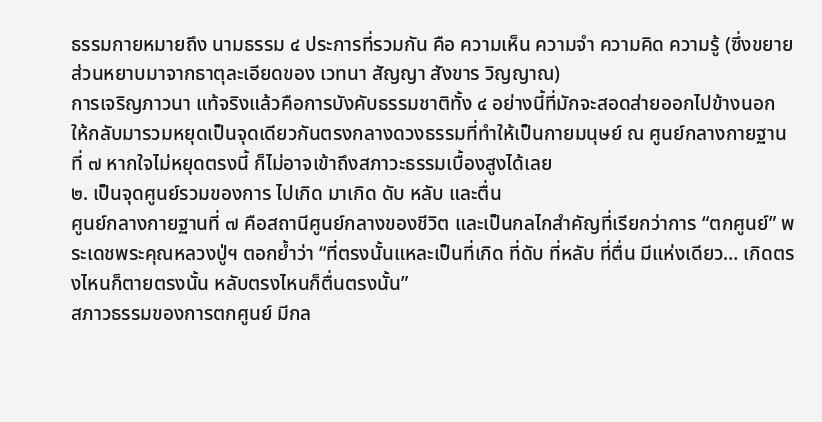ธรรมกายหมายถึง นามธรรม ๔ ประการที่รวมกัน คือ ความเห็น ความจำ ความคิด ความรู้ (ซึ่งขยายส่วนหยาบมาจากธาตุละเอียดของ เวทนา สัญญา สังขาร วิญญาณ)
การเจริญภาวนา แท้จริงแล้วคือการบังคับธรรมชาติทั้ง ๔ อย่างนี้ที่มักจะสอดส่ายออกไปข้างนอก ให้กลับมารวมหยุดเป็นจุดเดียวกันตรงกลางดวงธรรมที่ทำให้เป็นกายมนุษย์ ณ ศูนย์กลางกายฐานที่ ๗ หากใจไม่หยุดตรงนี้ ก็ไม่อาจเข้าถึงสภาวะธรรมเบื้องสูงได้เลย
๒. เป็นจุดศูนย์รวมของการ ไปเกิด มาเกิด ดับ หลับ และตื่น
ศูนย์กลางกายฐานที่ ๗ คือสถานีศูนย์กลางของชีวิต และเป็นกลไกสำคัญที่เรียกว่าการ “ตกศูนย์” พระเดชพระคุณหลวงปู่ฯ ตอกย้ำว่า “ที่ตรงนั้นแหละเป็นที่เกิด ที่ดับ ที่หลับ ที่ตื่น มีแห่งเดียว… เกิดตรงไหนก็ตายตรงนั้น หลับตรงไหนก็ตื่นตรงนั้น”
สภาวธรรมของการตกศูนย์ มีกล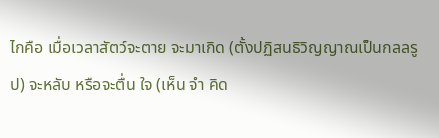ไกคือ เมื่อเวลาสัตว์จะตาย จะมาเกิด (ตั้งปฏิสนธิวิญญาณเป็นกลลรูป) จะหลับ หรือจะตื่น ใจ (เห็น จำ คิด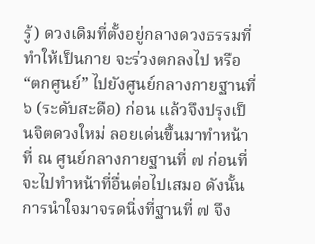รู้) ดวงเดิมที่ตั้งอยู่กลางดวงธรรมที่ทำให้เป็นกาย จะร่วงตกลงไป หรือ “ตกศูนย์” ไปยังศูนย์กลางกายฐานที่ ๖ (ระดับสะดือ) ก่อน แล้วจึงปรุงเป็นจิตดวงใหม่ ลอยเด่นขึ้นมาทำหน้าที่ ณ ศูนย์กลางกายฐานที่ ๗ ก่อนที่จะไปทำหน้าที่อื่นต่อไปเสมอ ดังนั้น การนำใจมาจรดนิ่งที่ฐานที่ ๗ จึง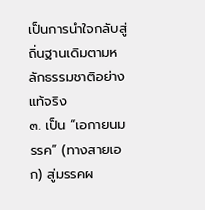เป็นการนำใจกลับสู่ถิ่นฐานเดิมตามหลักธรรมชาติอย่างแท้จริง
๓. เป็น “เอกายนมรรค” (ทางสายเอก) สู่มรรคผ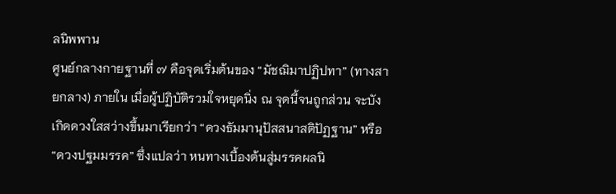ลนิพพาน
ศูนย์กลางกายฐานที่ ๗ คือจุดเริ่มต้นของ “มัชฌิมาปฏิปทา” (ทางสายกลาง) ภายใน เมื่อผู้ปฏิบัติรวมใจหยุดนิ่ง ณ จุดนี้จนถูกส่วน จะบังเกิดดวงใสสว่างขึ้นมาเรียกว่า “ดวงธัมมานุปัสสนาสติปัฏฐาน” หรือ “ดวงปฐมมรรค” ซึ่งแปลว่า หนทางเบื้องต้นสู่มรรคผลนิ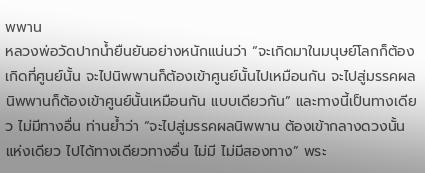พพาน
หลวงพ่อวัดปากน้ำยืนยันอย่างหนักแน่นว่า “จะเกิดมาในมนุษย์โลกก็ต้องเกิดที่ศูนย์นั้น จะไปนิพพานก็ต้องเข้าศูนย์นั้นไปเหมือนกัน จะไปสู่มรรคผลนิพพานก็ต้องเข้าศูนย์นั้นเหมือนกัน แบบเดียวกัน” และทางนี้เป็นทางเดียว ไม่มีทางอื่น ท่านย้ำว่า “จะไปสู่มรรคผลนิพพาน ต้องเข้ากลางดวงนั้นแห่งเดียว ไปได้ทางเดียวทางอื่น ไม่มี ไม่มีสองทาง” พระ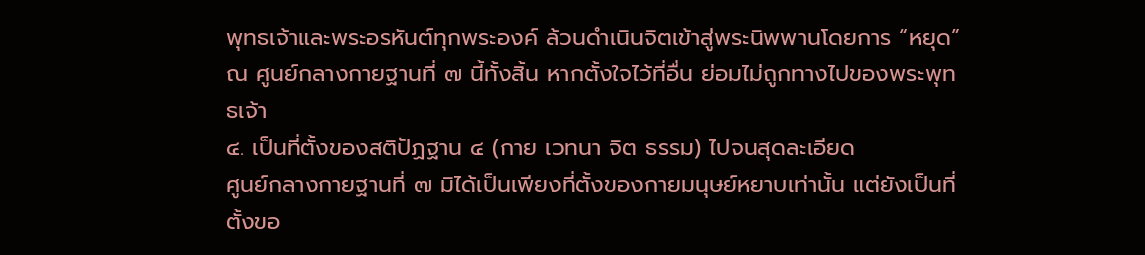พุทธเจ้าและพระอรหันต์ทุกพระองค์ ล้วนดำเนินจิตเข้าสู่พระนิพพานโดยการ “หยุด” ณ ศูนย์กลางกายฐานที่ ๗ นี้ทั้งสิ้น หากตั้งใจไว้ที่อื่น ย่อมไม่ถูกทางไปของพระพุทธเจ้า
๔. เป็นที่ตั้งของสติปัฏฐาน ๔ (กาย เวทนา จิต ธรรม) ไปจนสุดละเอียด
ศูนย์กลางกายฐานที่ ๗ มิได้เป็นเพียงที่ตั้งของกายมนุษย์หยาบเท่านั้น แต่ยังเป็นที่ตั้งขอ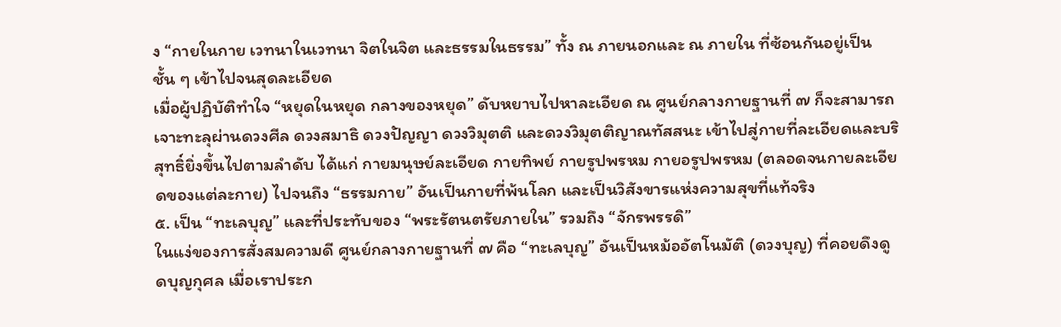ง “กายในกาย เวทนาในเวทนา จิตในจิต และธรรมในธรรม” ทั้ง ณ ภายนอกและ ณ ภายใน ที่ซ้อนกันอยู่เป็นชั้น ๆ เข้าไปจนสุดละเอียด
เมื่อผู้ปฏิบัติทำใจ “หยุดในหยุด กลางของหยุด” ดับหยาบไปหาละเอียด ณ ศูนย์กลางกายฐานที่ ๗ ก็จะสามารถเจาะทะลุผ่านดวงศีล ดวงสมาธิ ดวงปัญญา ดวงวิมุตติ และดวงวิมุตติญาณทัสสนะ เข้าไปสู่กายที่ละเอียดและบริสุทธิ์ยิ่งขึ้นไปตามลำดับ ได้แก่ กายมนุษย์ละเอียด กายทิพย์ กายรูปพรหม กายอรูปพรหม (ตลอดจนกายละเอียดของแต่ละกาย) ไปจนถึง “ธรรมกาย” อันเป็นกายที่พ้นโลก และเป็นวิสังขารแห่งความสุขที่แท้จริง
๕. เป็น “ทะเลบุญ” และที่ประทับของ “พระรัตนตรัยภายใน” รวมถึง “จักรพรรดิ”
ในแง่ของการสั่งสมความดี ศูนย์กลางกายฐานที่ ๗ คือ “ทะเลบุญ” อันเป็นหม้ออัตโนมัติ (ดวงบุญ) ที่คอยดึงดูดบุญกุศล เมื่อเราประก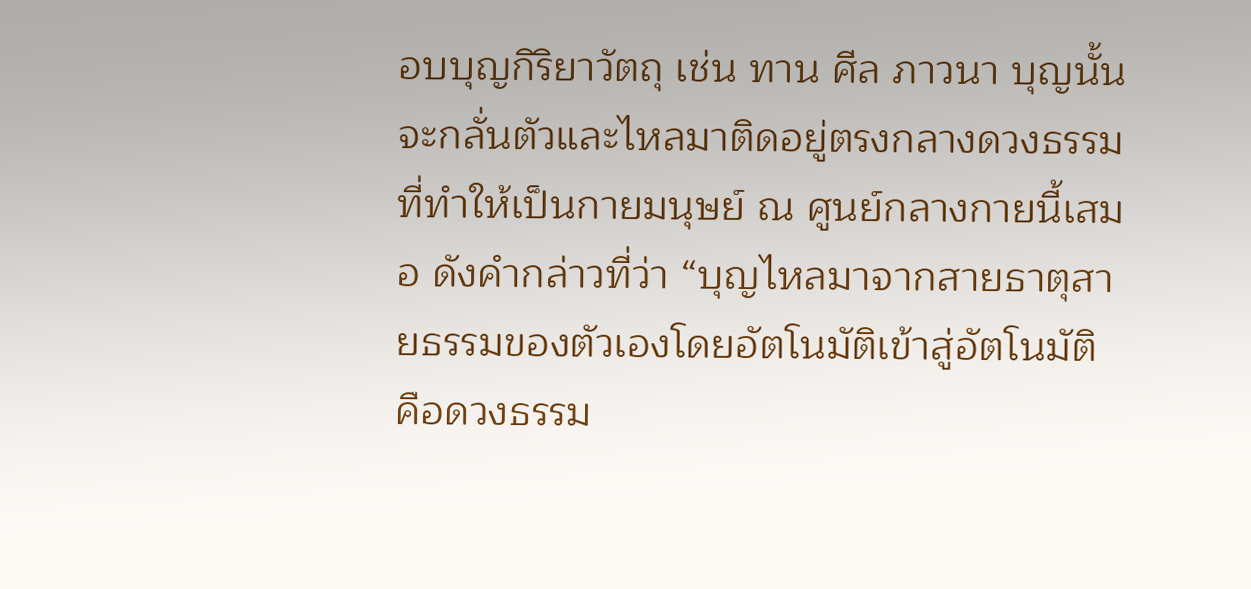อบบุญกิริยาวัตถุ เช่น ทาน ศีล ภาวนา บุญนั้นจะกลั่นตัวและไหลมาติดอยู่ตรงกลางดวงธรรมที่ทำให้เป็นกายมนุษย์ ณ ศูนย์กลางกายนี้เสมอ ดังคำกล่าวที่ว่า “บุญไหลมาจากสายธาตุสายธรรมของตัวเองโดยอัตโนมัติเข้าสู่อัตโนมัติ คือดวงธรรม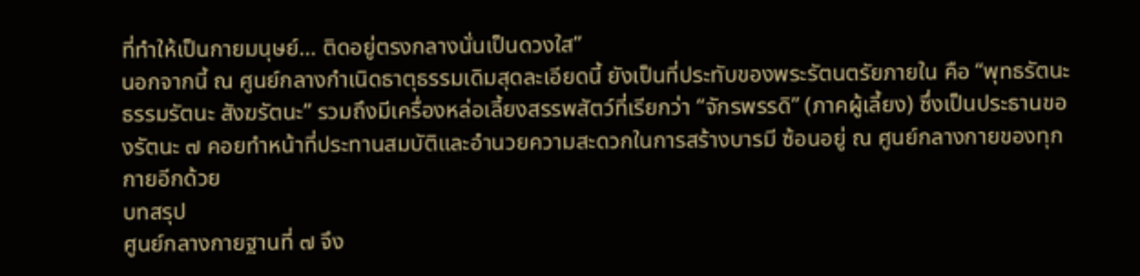ที่ทำให้เป็นกายมนุษย์… ติดอยู่ตรงกลางนั่นเป็นดวงใส”
นอกจากนี้ ณ ศูนย์กลางกำเนิดธาตุธรรมเดิมสุดละเอียดนี้ ยังเป็นที่ประทับของพระรัตนตรัยภายใน คือ “พุทธรัตนะ ธรรมรัตนะ สังฆรัตนะ” รวมถึงมีเครื่องหล่อเลี้ยงสรรพสัตว์ที่เรียกว่า “จักรพรรดิ” (ภาคผู้เลี้ยง) ซึ่งเป็นประธานของรัตนะ ๗ คอยทำหน้าที่ประทานสมบัติและอำนวยความสะดวกในการสร้างบารมี ซ้อนอยู่ ณ ศูนย์กลางกายของทุกกายอีกด้วย
บทสรุป
ศูนย์กลางกายฐานที่ ๗ จึง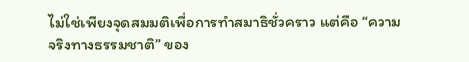ไม่ใช่เพียงจุดสมมติเพื่อการทำสมาธิชั่วคราว แต่คือ “ความจริงทางธรรมชาติ” ของ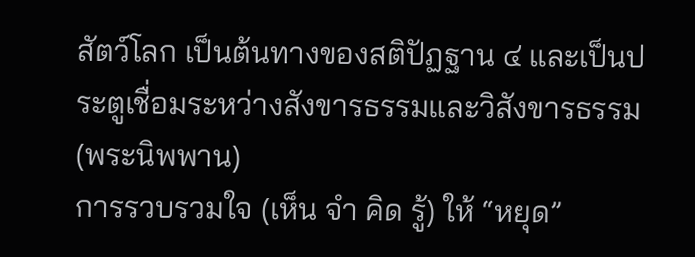สัตว์โลก เป็นต้นทางของสติปัฏฐาน ๔ และเป็นประตูเชื่อมระหว่างสังขารธรรมและวิสังขารธรรม (พระนิพพาน)
การรวบรวมใจ (เห็น จำ คิด รู้) ให้ “หยุด”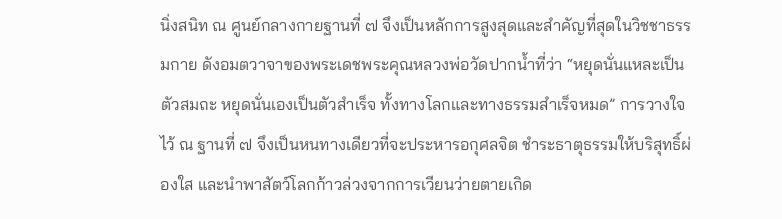นิ่งสนิท ณ ศูนย์กลางกายฐานที่ ๗ จึงเป็นหลักการสูงสุดและสำคัญที่สุดในวิชชาธรรมกาย ดังอมตวาจาของพระเดชพระคุณหลวงพ่อวัดปากน้ำที่ว่า “หยุดนั่นแหละเป็นตัวสมถะ หยุดนั่นเองเป็นตัวสำเร็จ ทั้งทางโลกและทางธรรมสำเร็จหมด” การวางใจไว้ ณ ฐานที่ ๗ จึงเป็นหนทางเดียวที่จะประหารอกุศลจิต ชำระธาตุธรรมให้บริสุทธิ์ผ่องใส และนำพาสัตว์โลกก้าวล่วงจากการเวียนว่ายตายเกิด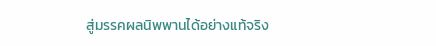สู่มรรคผลนิพพานได้อย่างแท้จริง